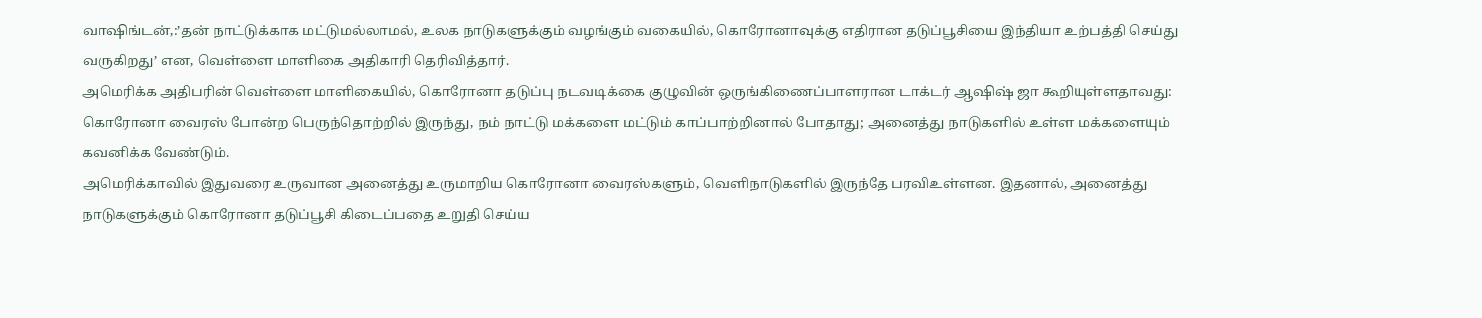வாஷிங்டன்,:’தன் நாட்டுக்காக மட்டுமல்லாமல், உலக நாடுகளுக்கும் வழங்கும் வகையில், கொரோனாவுக்கு எதிரான தடுப்பூசியை இந்தியா உற்பத்தி செய்து வருகிறது’ என, வெள்ளை மாளிகை அதிகாரி தெரிவித்தார்.
அமெரிக்க அதிபரின் வெள்ளை மாளிகையில், கொரோனா தடுப்பு நடவடிக்கை குழுவின் ஒருங்கிணைப்பாளரான டாக்டர் ஆஷிஷ் ஜா கூறியுள்ளதாவது:
கொரோனா வைரஸ் போன்ற பெருந்தொற்றில் இருந்து, நம் நாட்டு மக்களை மட்டும் காப்பாற்றினால் போதாது; அனைத்து நாடுகளில் உள்ள மக்களையும் கவனிக்க வேண்டும்.
அமெரிக்காவில் இதுவரை உருவான அனைத்து உருமாறிய கொரோனா வைரஸ்களும், வெளிநாடுகளில் இருந்தே பரவிஉள்ளன. இதனால், அனைத்து நாடுகளுக்கும் கொரோனா தடுப்பூசி கிடைப்பதை உறுதி செய்ய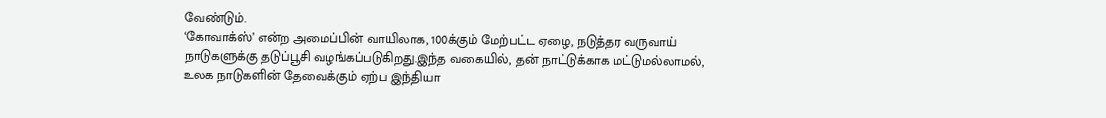வேண்டும்.
‘கோவாக்ஸ்’ என்ற அமைப்பின் வாயிலாக, 100க்கும் மேற்பட்ட ஏழை, நடுத்தர வருவாய் நாடுகளுக்கு தடுப்பூசி வழங்கப்படுகிறது.இந்த வகையில், தன் நாட்டுக்காக மட்டுமல்லாமல், உலக நாடுகளின் தேவைக்கும் ஏற்ப இந்தியா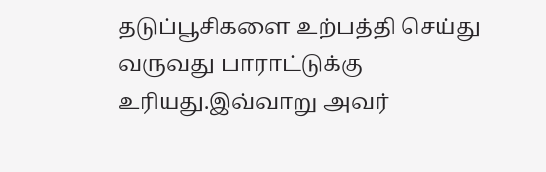தடுப்பூசிகளை உற்பத்தி செய்து வருவது பாராட்டுக்கு உரியது.இவ்வாறு அவர்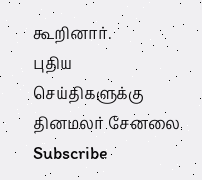கூறினார்.
புதிய செய்திகளுக்கு தினமலர் சேனலை Subscribe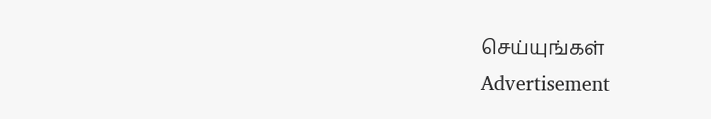செய்யுங்கள்
Advertisement